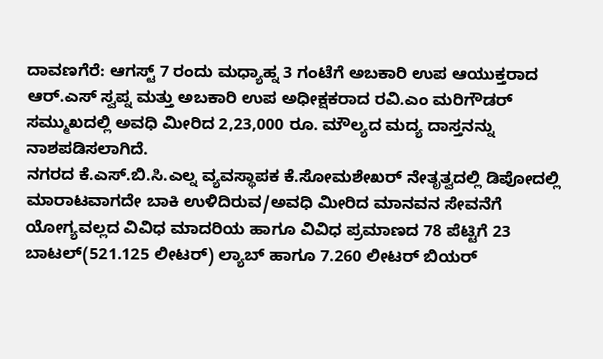ದಾವಣಗೆರೆ: ಆಗಸ್ಟ್ 7 ರಂದು ಮಧ್ಯಾಹ್ನ 3 ಗಂಟೆಗೆ ಅಬಕಾರಿ ಉಪ ಆಯುಕ್ತರಾದ ಆರ್.ಎಸ್ ಸ್ವಪ್ನ ಮತ್ತು ಅಬಕಾರಿ ಉಪ ಅಧೀಕ್ಷಕರಾದ ರವಿ.ಎಂ ಮರಿಗೌಡರ್ ಸಮ್ಮುಖದಲ್ಲಿ ಅವಧಿ ಮೀರಿದ 2,23,000 ರೂ. ಮೌಲ್ಯದ ಮದ್ಯ ದಾಸ್ತನನ್ನು ನಾಶಪಡಿಸಲಾಗಿದೆ.
ನಗರದ ಕೆ.ಎಸ್.ಬಿ.ಸಿ.ಎಲ್ನ ವ್ಯವಸ್ಥಾಪಕ ಕೆ.ಸೋಮಶೇಖರ್ ನೇತೃತ್ವದಲ್ಲಿ ಡಿಪೋದಲ್ಲಿ ಮಾರಾಟವಾಗದೇ ಬಾಕಿ ಉಳಿದಿರುವ/ಅವಧಿ ಮೀರಿದ ಮಾನವನ ಸೇವನೆಗೆ ಯೋಗ್ಯವಲ್ಲದ ವಿವಿಧ ಮಾದರಿಯ ಹಾಗೂ ವಿವಿಧ ಪ್ರಮಾಣದ 78 ಪೆಟ್ಟಿಗೆ 23 ಬಾಟಲ್(521.125 ಲೀಟರ್) ಲ್ಯಾಬ್ ಹಾಗೂ 7.260 ಲೀಟರ್ ಬಿಯರ್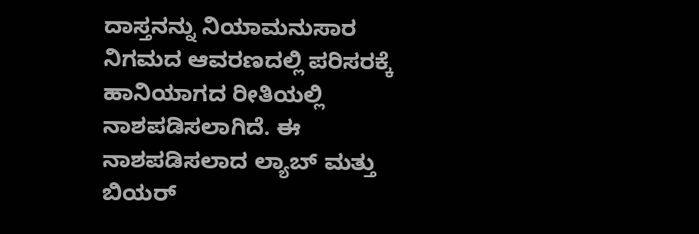ದಾಸ್ತನನ್ನು ನಿಯಾಮನುಸಾರ ನಿಗಮದ ಆವರಣದಲ್ಲಿ ಪರಿಸರಕ್ಕೆ ಹಾನಿಯಾಗದ ರೀತಿಯಲ್ಲಿ ನಾಶಪಡಿಸಲಾಗಿದೆ. ಈ ನಾಶಪಡಿಸಲಾದ ಲ್ಯಾಬ್ ಮತ್ತು ಬಿಯರ್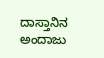ದಾಸ್ತಾನಿನ ಅಂದಾಜು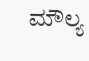ಮೌಲ್ಯ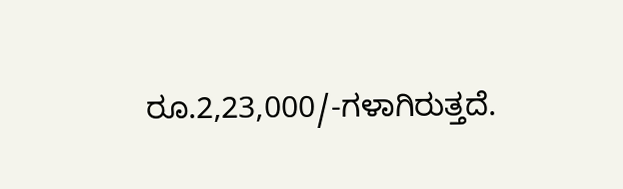ರೂ.2,23,000/-ಗಳಾಗಿರುತ್ತದೆ.